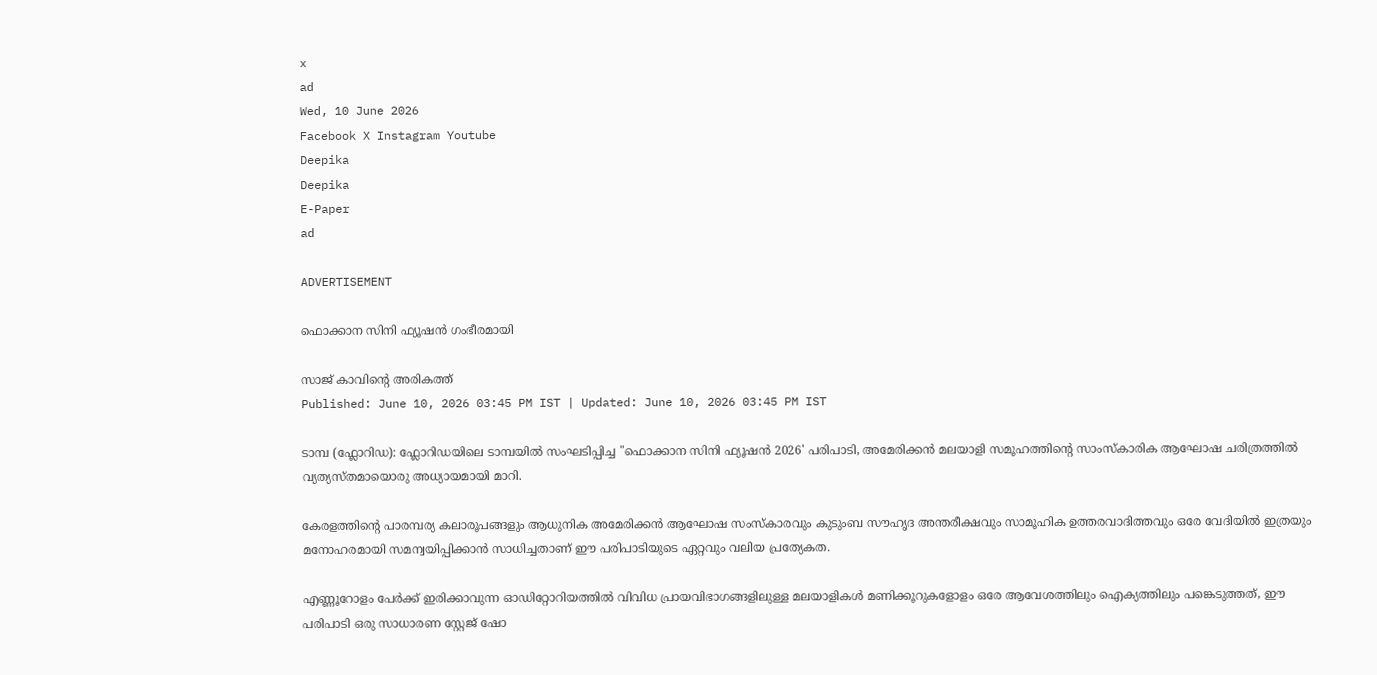x
ad
Wed, 10 June 2026
Facebook X Instagram Youtube
Deepika
Deepika
E-Paper
ad

ADVERTISEMENT

ഫൊക്കാന സിനി ഫ്യൂഷന്‍ ഗംഭീരമായി

സാജ് കാവിന്‍റെ അരികത്ത്
Published: June 10, 2026 03:45 PM IST | Updated: June 10, 2026 03:45 PM IST

ടാമ്പ (ഫ്ലോറിഡ): ഫ്ലോറിഡയിലെ ടാമ്പയിൽ സംഘടിപ്പിച്ച "ഫൊക്കാന സിനി ഫ്യൂഷൻ 2026' പരിപാടി, അമേരിക്കൻ മലയാളി സമൂഹത്തിന്റെ സാംസ്കാരിക ആഘോഷ ചരിത്രത്തിൽ വ്യത്യസ്തമായൊരു അധ്യായമായി മാറി.

കേരളത്തിന്‍റെ പാരമ്പര്യ കലാരൂപങ്ങളും ആധുനിക അമേരിക്കൻ ആഘോഷ സംസ്കാരവും കുടുംബ സൗഹൃദ അന്തരീക്ഷവും സാമൂഹിക ഉത്തരവാദിത്തവും ഒരേ വേദിയിൽ ഇത്രയും മനോഹരമായി സമന്വയിപ്പിക്കാൻ സാധിച്ചതാണ് ഈ പരിപാടിയുടെ ഏറ്റവും വലിയ പ്രത്യേകത.

എണ്ണൂറോളം പേർക്ക് ഇരിക്കാവുന്ന ഓഡിറ്റോറിയത്തിൽ വിവിധ പ്രായവിഭാഗങ്ങളിലുള്ള മലയാളികൾ മണിക്കൂറുകളോളം ഒരേ ആവേശത്തിലും ഐക്യത്തിലും പങ്കെടുത്തത്, ഈ പരിപാടി ഒരു സാധാരണ സ്റ്റേജ് ഷോ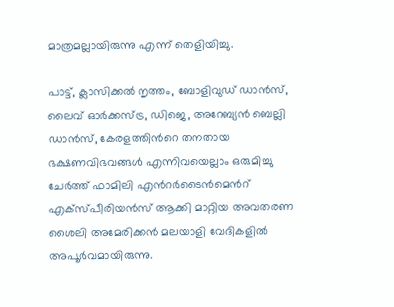മാത്രമല്ലായിരുന്നു എന്ന് തെളിയിച്ചു.

പാട്ട്, ക്ലാസിക്കൽ നൃത്തം, ബോളിവുഡ് ഡാൻസ്, ലൈവ് ഓർക്കസ്ട്ര, ഡിജെ, അറേബ്യൻ ബെല്ലി ഡാൻസ്, കേരളത്തിന്‍റെ തനതായ ഭക്ഷണവിഭവങ്ങൾ എന്നിവയെല്ലാം ഒരുമിച്ചു ചേർത്ത് ഫാമിലി എന്‍റർടൈൻമെന്‍റ് എക്സ്പീരിയൻസ് ആക്കി മാറ്റിയ അവതരണ ശൈലി അമേരിക്കൻ മലയാളി വേദികളിൽ അപൂർവമായിരുന്നു.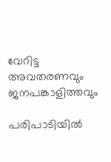വേറിട്ട അവതരണവും ജനപങ്കാളിത്തവും

പരിപാടിയിൽ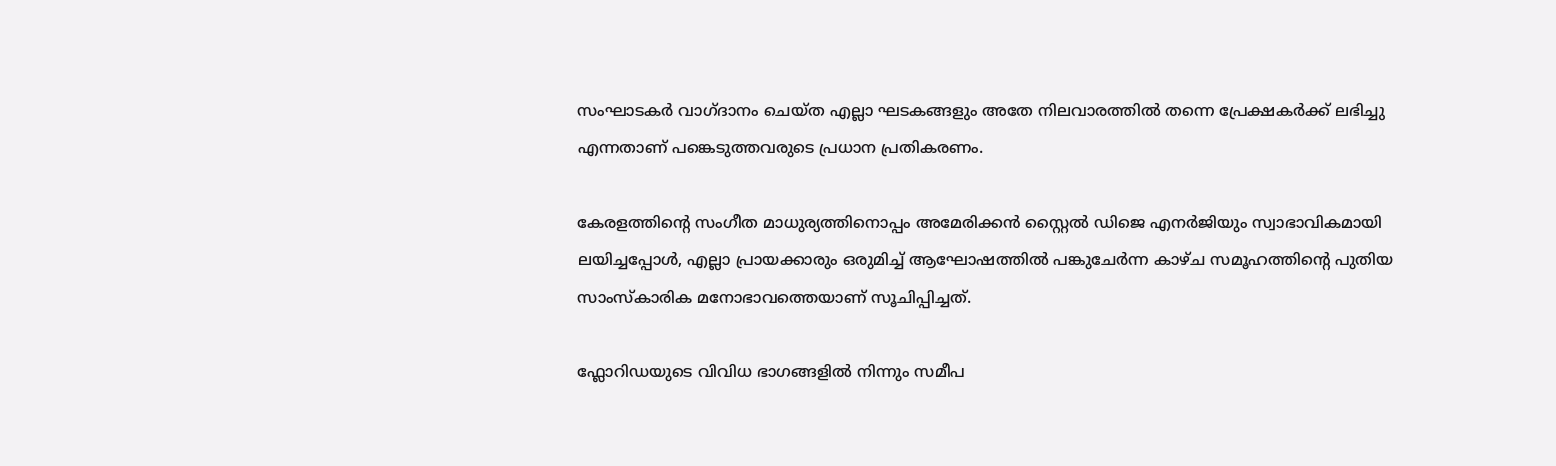സംഘാടകർ വാഗ്ദാനം ചെയ്ത എല്ലാ ഘടകങ്ങളും അതേ നിലവാരത്തിൽ തന്നെ പ്രേക്ഷകർക്ക് ലഭിച്ചു എന്നതാണ് പങ്കെടുത്തവരുടെ പ്രധാന പ്രതികരണം.

കേരളത്തിന്‍റെ സംഗീത മാധുര്യത്തിനൊപ്പം അമേരിക്കൻ സ്റ്റൈൽ ഡിജെ എനർജിയും സ്വാഭാവികമായി ലയിച്ചപ്പോൾ, എല്ലാ പ്രായക്കാരും ഒരുമിച്ച് ആഘോഷത്തിൽ പങ്കുചേർന്ന കാഴ്ച സമൂഹത്തിന്‍റെ പുതിയ സാംസ്കാരിക മനോഭാവത്തെയാണ് സൂചിപ്പിച്ചത്.

ഫ്ലോറിഡയുടെ വിവിധ ഭാഗങ്ങളിൽ നിന്നും സമീപ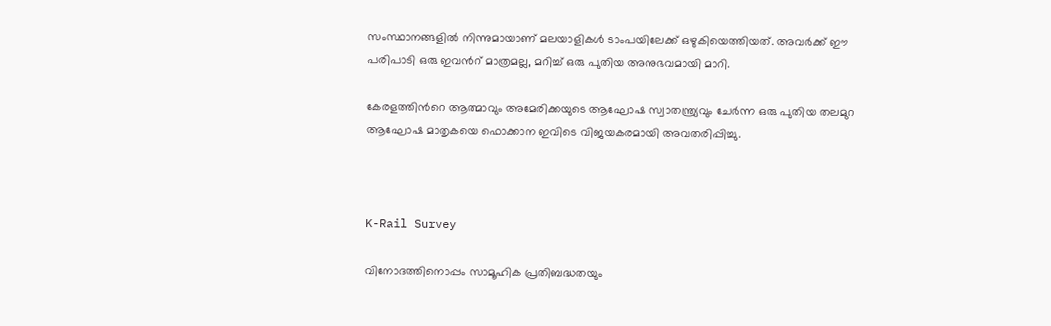സംസ്ഥാനങ്ങളിൽ നിന്നുമായാണ് മലയാളികൾ ടാംപയിലേക്ക് ഒഴുകിയെത്തിയത്. അവർക്ക് ഈ പരിപാടി ഒരു ഇവന്‍റ് മാത്രമല്ല, മറിച്ച് ഒരു പുതിയ അനുഭവമായി മാറി.

കേരളത്തിന്‍റെ ആത്മാവും അമേരിക്കയുടെ ആഘോഷ സ്വാതന്ത്ര്യവും ചേർന്ന ഒരു പുതിയ തലമുറ ആഘോഷ മാതൃകയെ ഫൊക്കാന ഇവിടെ വിജയകരമായി അവതരിപ്പിച്ചു.



K-Rail Survey

വിനോദത്തിനൊപ്പം സാമൂഹിക പ്രതിബദ്ധതയും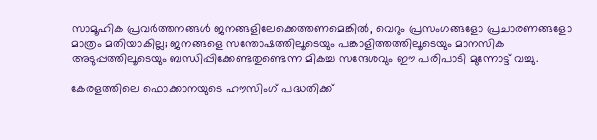സാമൂഹിക പ്രവർത്തനങ്ങൾ ജനങ്ങളിലേക്കെത്തണമെങ്കിൽ, വെറും പ്രസംഗങ്ങളോ പ്രചാരണങ്ങളോ മാത്രം മതിയാകില്ല; ജനങ്ങളെ സന്തോഷത്തിലൂടെയും പങ്കാളിത്തത്തിലൂടെയും മാനസിക അടുപ്പത്തിലൂടെയും ബന്ധിപ്പിക്കേണ്ടതുണ്ടെന്ന മികച്ച സന്ദേശവും ഈ പരിപാടി മുന്നോട്ട് വച്ചു.

കേരളത്തിലെ ഫൊക്കാനയുടെ ഹൗസിംഗ് പദ്ധതിക്ക്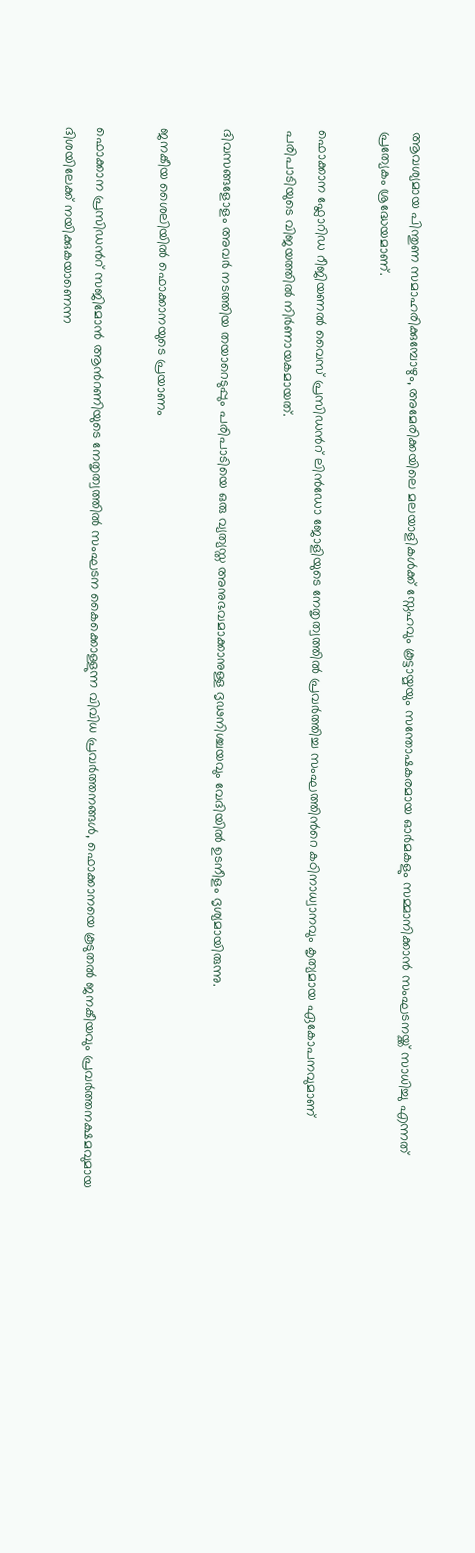ആവശ്യമായ പിന്തുണ സമാഹരിക്കുമ്പോഴും, അമേരിക്കയിലെ മലയാളികൾക്ക് സ്നേഹവും കൂട്ടായ്മയും സന്തോഷകരമായ ഓർമകളും സമ്മാനിക്കാൻ സംഘടനയ്ക്ക് സാധിച്ചു എന്നത് പ്രത്യേകം ശ്രദ്ധേയമാണ്.

ഫൊക്കാന ഫ്ലോറിഡ റീജിയണൽ വൈസ് പ്രസിഡന്‍റ് ലിൻഡോ ജോളിയുടെ നേതൃത്വത്തിൽ പ്രവർത്തിച്ച സംഘത്തിന്‍റെ കഠിനാധ്വാനവും കൃത്യമായ ഏകോപനവുമാണ് പരിപാടിയുടെ വിജയത്തിൽ നിർണായകമായത്.

ദിവസങ്ങളോളം അവർ നടത്തിയ തയാറെടുപ്പും പരിപാടിയെ ഒരു വ്യത്യസ്ത അനുഭവമാക്കാനുള്ള ദൃഢനിശ്ചയവും വേദിയിൽ ഉടനീളം ദൃശ്യമായിരുന്നു.

ജനകീയ ശൈലിയിൽ ഫൊക്കാനയുടെ പ്രയാണം

ഫൊക്കാന പ്രസിഡന്‍റ് സജിമോൻ ആന്‍റണിയുടെ നേതൃത്വത്തിൽ സംഘടന കൈക്കൊള്ളുന്ന വിവിധ പ്രവർത്തനങ്ങൾ, ഫൊക്കാനയെ കൂടുതൽ ജനകീയവും പ്രവർത്തനക്ഷമവുമായ ദിശയിലേക്ക് നയിക്കുകയാണെന്ന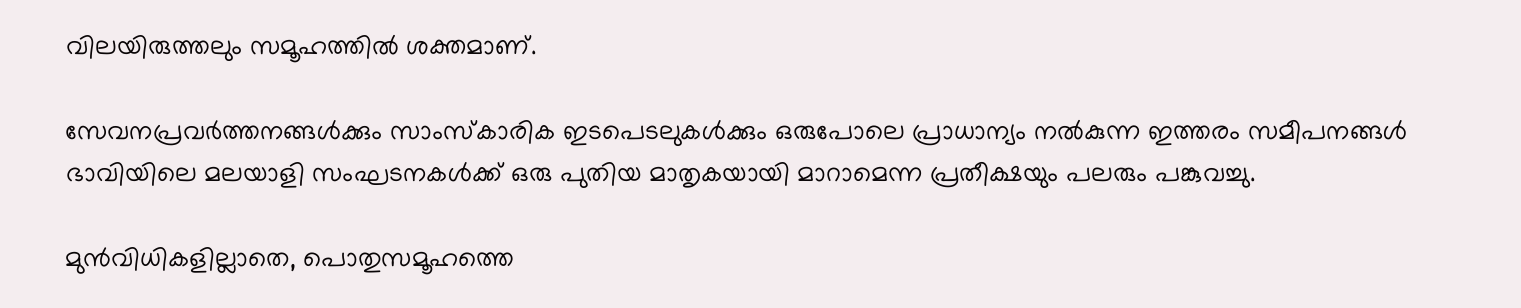വിലയിരുത്തലും സമൂഹത്തിൽ ശക്തമാണ്.

സേവനപ്രവർത്തനങ്ങൾക്കും സാംസ്കാരിക ഇടപെടലുകൾക്കും ഒരുപോലെ പ്രാധാന്യം നൽകുന്ന ഇത്തരം സമീപനങ്ങൾ ഭാവിയിലെ മലയാളി സംഘടനകൾക്ക് ഒരു പുതിയ മാതൃകയായി മാറാമെന്ന പ്രതീക്ഷയും പലരും പങ്കുവച്ചു.

മുൻവിധികളില്ലാതെ, പൊതുസമൂഹത്തെ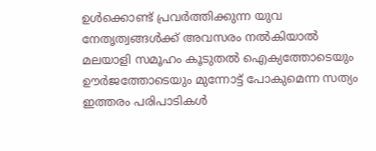ഉൾക്കൊണ്ട് പ്രവർത്തിക്കുന്ന യുവ നേതൃത്വങ്ങൾക്ക് അവസരം നൽകിയാൽ മലയാളി സമൂഹം കൂടുതൽ ഐക്യത്തോടെയും ഊർജത്തോടെയും മുന്നോട്ട് പോകുമെന്ന സത്യം ഇത്തരം പരിപാടികൾ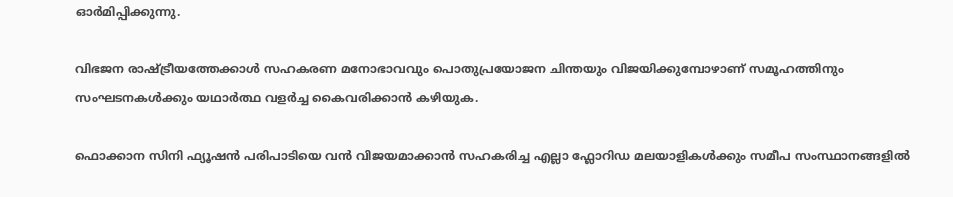ഓർമിപ്പിക്കുന്നു.

വിഭജന രാഷ്ട്രീയത്തേക്കാൾ സഹകരണ മനോഭാവവും പൊതുപ്രയോജന ചിന്തയും വിജയിക്കുമ്പോഴാണ് സമൂഹത്തിനും സംഘടനകൾക്കും യഥാർത്ഥ വളർച്ച കൈവരിക്കാൻ കഴിയുക.

ഫൊക്കാന സിനി ഫ്യൂഷൻ പരിപാടിയെ വൻ വിജയമാക്കാൻ സഹകരിച്ച എല്ലാ ഫ്ലോറിഡ മലയാളികൾക്കും സമീപ സംസ്ഥാനങ്ങളിൽ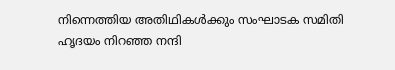നിന്നെത്തിയ അതിഥികൾക്കും സംഘാടക സമിതി ഹൃദയം നിറഞ്ഞ നന്ദി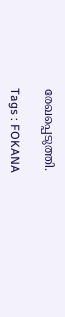രേഖപ്പെടുത്തി.

Tags : FOKANA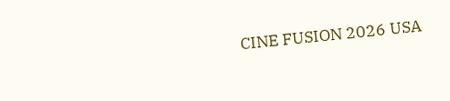CINE FUSION 2026 USA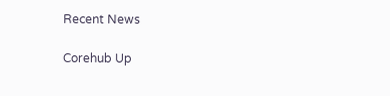Recent News

Corehub Up